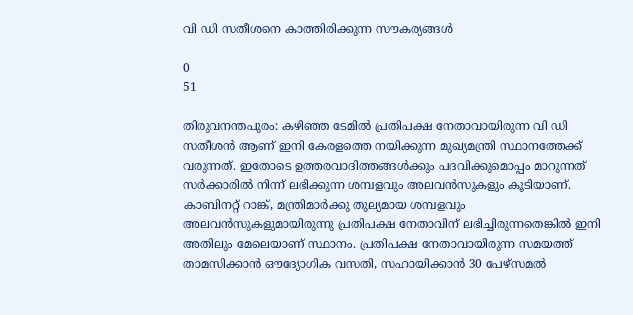വി ഡി സതീശനെ കാത്തിരിക്കുന്ന സൗകര്യങ്ങൾ

0
51

തിരുവനന്തപുരം: കഴിഞ്ഞ ടേമിൽ പ്രതിപക്ഷ നേതാവായിരുന്ന വി ഡി സതീശൻ ആണ് ഇനി കേരളത്തെ നയിക്കുന്ന മുഖ്യമന്ത്രി സ്ഥാനത്തേക്ക് വരുന്നത്. ഇതോടെ ഉത്തരവാദിത്തങ്ങൾക്കും പദവിക്കുമൊപ്പം മാറുന്നത് സർക്കാരിൽ നിന്ന് ലഭിക്കുന്ന ശമ്പളവും അലവൻസുകളും കൂടിയാണ്. കാബിനറ്റ് റാങ്ക്, മന്ത്രിമാർക്കു തുല്യമായ ശമ്പളവും അലവൻസുകളുമായിരുന്നു പ്രതിപക്ഷ നേതാവിന് ലഭിച്ചിരുന്നതെങ്കിൽ ഇനി അതിലും മേലെയാണ് സ്ഥാനം. പ്രതിപക്ഷ നേതാവായിരുന്ന സമയത്ത് താമസിക്കാൻ ഔദ്യോഗിക വസതി, സഹായിക്കാൻ 30 പേഴ്സമൽ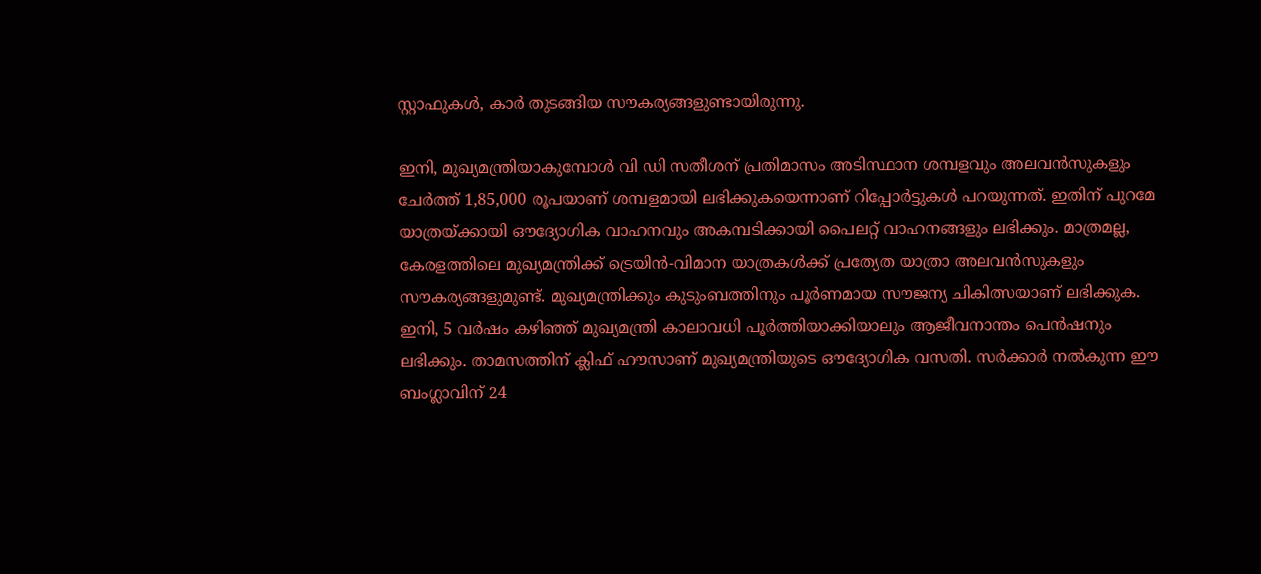സ്റ്റാഫുകൾ, കാർ തുടങ്ങിയ സൗകര്യങ്ങളുണ്ടായിരുന്നു.

ഇനി, മുഖ്യമന്ത്രിയാകുമ്പോൾ വി ഡി സതീശന് പ്രതിമാസം അടിസ്ഥാന ശമ്പളവും അലവൻസുകളും ചേ‍ർത്ത് 1,85,000 രൂപയാണ് ശമ്പളമായി ലഭിക്കുകയെന്നാണ് റിപ്പോ‍ർട്ടുകൾ പറയുന്നത്. ഇതിന് പുറമേ യാത്രയ്ക്കായി ഔദ്യോഗിക വാഹനവും അകമ്പടിക്കായി പൈലറ്റ് വാഹനങ്ങളും ലഭിക്കും. മാത്രമല്ല, കേരളത്തിലെ മുഖ്യമന്ത്രിക്ക് ട്രെയിന്‍-വിമാന യാത്രകള്‍ക്ക് പ്രത്യേത യാത്രാ അലവന്‍സുകളും സൗകര്യങ്ങളുമുണ്ട്. മുഖ്യമന്ത്രിക്കും കുടുംബത്തിനും പൂര്‍ണമായ സൗജന്യ ചികിത്സയാണ് ലഭിക്കുക. ഇനി, 5 വ‍‌‍ർഷം കഴിഞ്ഞ് മുഖ്യമന്ത്രി കാലാവധി പൂര്‍ത്തിയാക്കിയാലും ആജീവനാന്തം പെന്‍ഷനും ലഭിക്കും. താമസത്തിന് ക്ലിഫ് ഹൗസാണ് മുഖ്യമന്ത്രിയുടെ ഔദ്യോഗിക വസതി. സ‍ർക്കാ‌ർ നൽകുന്ന ഈ ബംഗ്ലാവിന് 24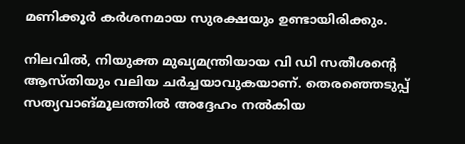മണിക്കൂര്‍ കര്‍ശനമായ സുരക്ഷയും ഉണ്ടായിരിക്കും.

നിലവിൽ, നിയുക്ത മുഖ്യമന്ത്രിയായ വി ഡി സതീശന്റെ ആസ്തിയും വലിയ ച‍‌ർച്ചയാവുകയാണ്. തെരഞ്ഞെടുപ്പ് സത്യവാങ്മൂലത്തിൽ അദ്ദേഹം നൽകിയ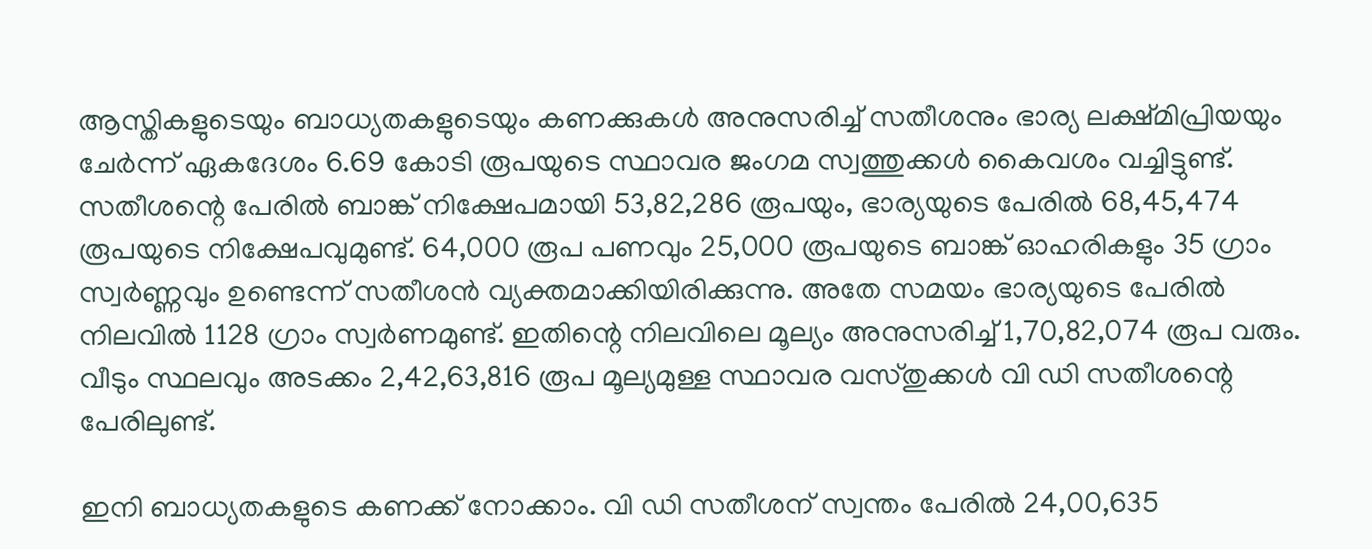ആസ്തികളുടെയും ബാധ്യതകളുടെയും കണക്കുകൾ അനുസരിച്ച് സതീശനും ഭാര്യ ലക്ഷ്മിപ്രിയയും ചേര്‍ന്ന് ഏകദേശം 6.69 കോടി രൂപയുടെ സ്ഥാവര ജംഗമ സ്വത്തുക്കള്‍ കൈവശം വച്ചിട്ടുണ്ട്. സതീശന്റെ പേരില്‍ ബാങ്ക് നിക്ഷേപമായി 53,82,286 രൂപയും, ഭാര്യയുടെ പേരില്‍ 68,45,474 രൂപയുടെ നിക്ഷേപവുമുണ്ട്. 64,000 രൂപ പണവും 25,000 രൂപയുടെ ബാങ്ക് ഓഹരികളും 35 ഗ്രാം സ്വര്‍ണ്ണവും ഉണ്ടെന്ന് സതീശന്‍ വ്യക്തമാക്കിയിരിക്കുന്നു. അതേ സമയം ഭാര്യയുടെ പേരിൽ നിലവിൽ 1128 ഗ്രാം സ്വർണമുണ്ട്. ഇതിന്റെ നിലവിലെ മൂല്യം അനുസരിച്ച് 1,70,82,074 രൂപ വരും. വീടും സ്ഥലവും അടക്കം 2,42,63,816 രൂപ മൂല്യമുള്ള സ്ഥാവര വസ്തുക്കള്‍ വി ഡി സതീശന്റെ പേരിലുണ്ട്.

ഇനി ബാധ്യതകളുടെ കണക്ക് നോക്കാം. വി ഡി സതീശന് സ്വന്തം പേരിൽ 24,00,635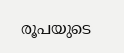രൂപയുടെ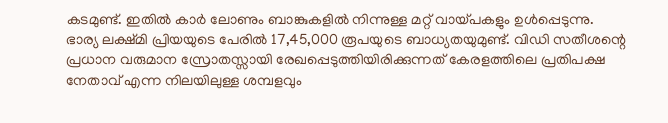കടമുണ്ട്. ഇതിൽ കാർ ലോണും ബാങ്കുകളിൽ നിന്നുള്ള മറ്റ് വായ്പകളും ഉൾപ്പെടുന്നു. ഭാര്യ ലക്ഷ്മി പ്രിയയുടെ പേരിൽ 17,45,000 രൂപയുടെ ബാധ്യതയുമുണ്ട്. വിഡി സതീശന്റെ പ്രധാന വരുമാന സ്രോതസ്സായി രേഖപ്പെടുത്തിയിരിക്കുന്നത് കേരളത്തിലെ പ്രതിപക്ഷ നേതാവ് എന്ന നിലയിലുള്ള ശമ്പളവും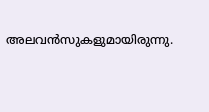അലവൻസുകളുമായിരുന്നു.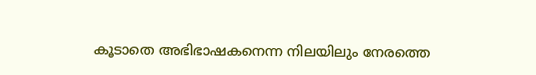കൂടാതെ അഭിഭാഷകനെന്ന നിലയിലും നേരത്തെ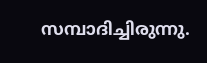സമ്പാദിച്ചിരുന്നു.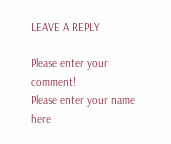LEAVE A REPLY

Please enter your comment!
Please enter your name here